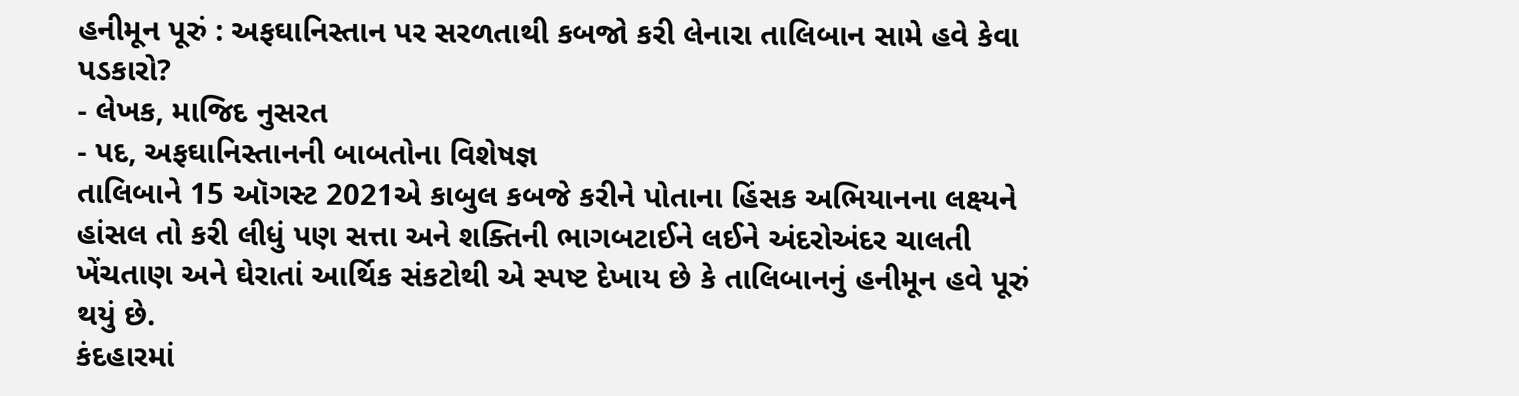હનીમૂન પૂરું : અફઘાનિસ્તાન પર સરળતાથી કબજો કરી લેનારા તાલિબાન સામે હવે કેવા પડકારો?
- લેખક, માજિદ નુસરત
- પદ, અફઘાનિસ્તાનની બાબતોના વિશેષજ્ઞ
તાલિબાને 15 ઑગસ્ટ 2021એ કાબુલ કબજે કરીને પોતાના હિંસક અભિયાનના લક્ષ્યને હાંસલ તો કરી લીધું પણ સત્તા અને શક્તિની ભાગબટાઈને લઈને અંદરોઅંદર ચાલતી ખેંચતાણ અને ઘેરાતાં આર્થિક સંકટોથી એ સ્પષ્ટ દેખાય છે કે તાલિબાનનું હનીમૂન હવે પૂરું થયું છે.
કંદહારમાં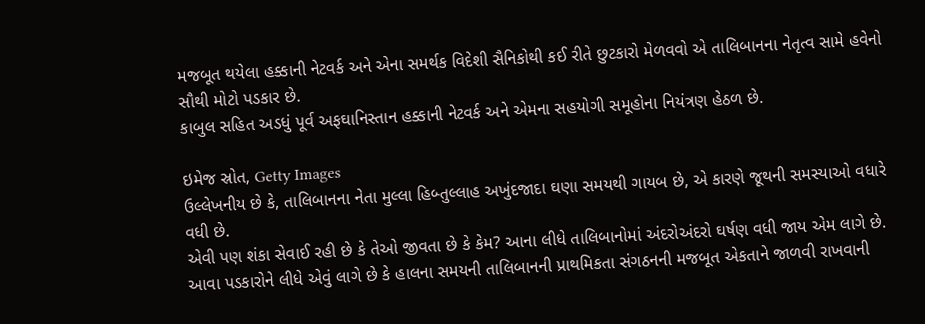મજબૂત થયેલા હક્કાની નેટવર્ક અને એના સમર્થક વિદેશી સૈનિકોથી કઈ રીતે છુટકારો મેળવવો એ તાલિબાનના નેતૃત્વ સામે હવેનો સૌથી મોટો પડકાર છે.
કાબુલ સહિત અડધું પૂર્વ અફઘાનિસ્તાન હક્કાની નેટવર્ક અને એમના સહયોગી સમૂહોના નિયંત્રણ હેઠળ છે.

ઇમેજ સ્રોત, Getty Images
ઉલ્લેખનીય છે કે, તાલિબાનના નેતા મુલ્લા હિબ્તુલ્લાહ અખુંદજાદા ઘણા સમયથી ગાયબ છે, એ કારણે જૂથની સમસ્યાઓ વધારે વધી છે.
એવી પણ શંકા સેવાઈ રહી છે કે તેઓ જીવતા છે કે કેમ? આના લીધે તાલિબાનોમાં અંદરોઅંદરો ઘર્ષણ વધી જાય એમ લાગે છે.
આવા પડકારોને લીધે એવું લાગે છે કે હાલના સમયની તાલિબાનની પ્રાથમિકતા સંગઠનની મજબૂત એકતાને જાળવી રાખવાની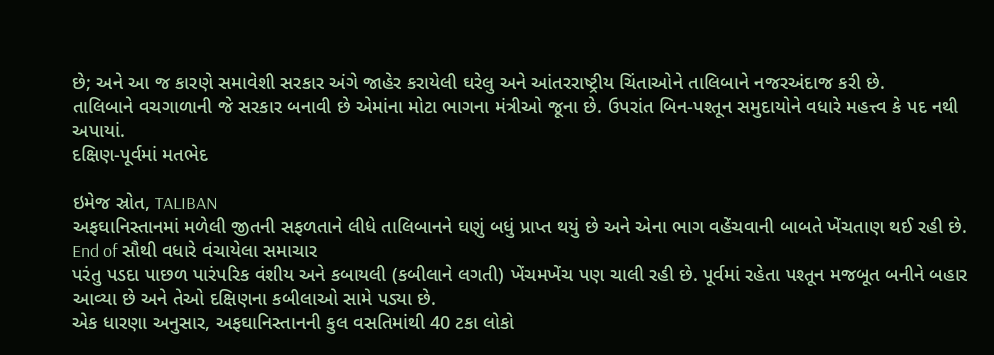છે; અને આ જ કારણે સમાવેશી સરકાર અંગે જાહેર કરાયેલી ઘરેલુ અને આંતરરાષ્ટ્રીય ચિંતાઓને તાલિબાને નજરઅંદાજ કરી છે.
તાલિબાને વચગાળાની જે સરકાર બનાવી છે એમાંના મોટા ભાગના મંત્રીઓ જૂના છે. ઉપરાંત બિન-પશ્તૂન સમુદાયોને વધારે મહત્ત્વ કે પદ નથી અપાયાં.
દક્ષિણ-પૂર્વમાં મતભેદ

ઇમેજ સ્રોત, TALIBAN
અફઘાનિસ્તાનમાં મળેલી જીતની સફળતાને લીધે તાલિબાનને ઘણું બધું પ્રાપ્ત થયું છે અને એના ભાગ વહેંચવાની બાબતે ખેંચતાણ થઈ રહી છે.
End of સૌથી વધારે વંચાયેલા સમાચાર
પરંતુ પડદા પાછળ પારંપરિક વંશીય અને કબાયલી (કબીલાને લગતી) ખેંચમખેંચ પણ ચાલી રહી છે. પૂર્વમાં રહેતા પશ્તૂન મજબૂત બનીને બહાર આવ્યા છે અને તેઓ દક્ષિણના કબીલાઓ સામે પડ્યા છે.
એક ધારણા અનુસાર, અફઘાનિસ્તાનની કુલ વસતિમાંથી 40 ટકા લોકો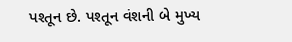પશ્તૂન છે. પશ્તૂન વંશની બે મુખ્ય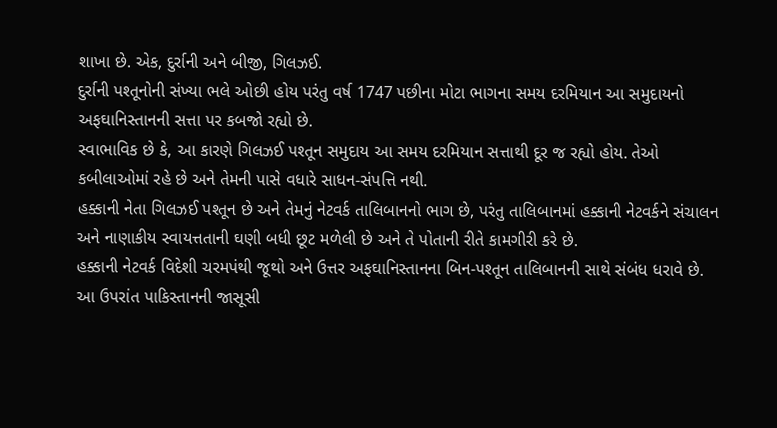શાખા છે. એક, દુર્રાની અને બીજી, ગિલઝઈ.
દુર્રાની પશ્તૂનોની સંખ્યા ભલે ઓછી હોય પરંતુ વર્ષ 1747 પછીના મોટા ભાગના સમય દરમિયાન આ સમુદાયનો અફઘાનિસ્તાનની સત્તા પર કબજો રહ્યો છે.
સ્વાભાવિક છે કે, આ કારણે ગિલઝઈ પશ્તૂન સમુદાય આ સમય દરમિયાન સત્તાથી દૂર જ રહ્યો હોય. તેઓ કબીલાઓમાં રહે છે અને તેમની પાસે વધારે સાધન-સંપત્તિ નથી.
હક્કાની નેતા ગિલઝઈ પશ્તૂન છે અને તેમનું નેટવર્ક તાલિબાનનો ભાગ છે, પરંતુ તાલિબાનમાં હક્કાની નેટવર્કને સંચાલન અને નાણાકીય સ્વાયત્તતાની ઘણી બધી છૂટ મળેલી છે અને તે પોતાની રીતે કામગીરી કરે છે.
હક્કાની નેટવર્ક વિદેશી ચરમપંથી જૂથો અને ઉત્તર અફઘાનિસ્તાનના બિન-પશ્તૂન તાલિબાનની સાથે સંબંધ ધરાવે છે.
આ ઉપરાંત પાકિસ્તાનની જાસૂસી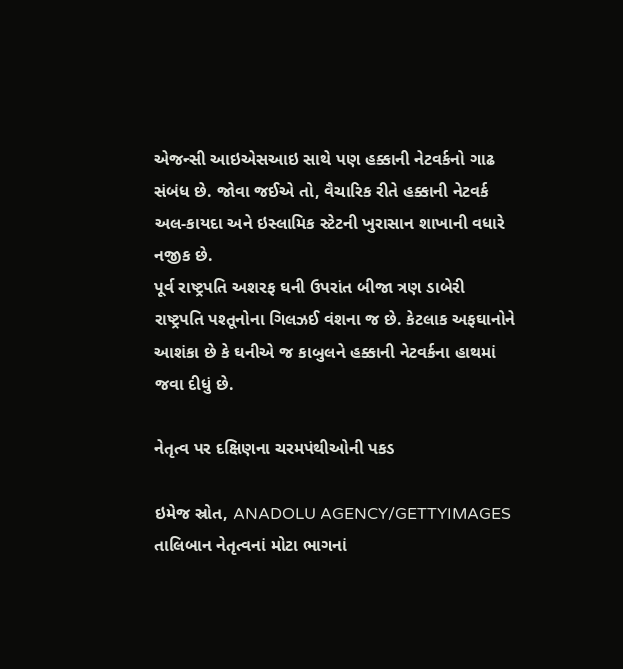એજન્સી આઇએસઆઇ સાથે પણ હક્કાની નેટવર્કનો ગાઢ સંબંધ છે. જોવા જઈએ તો, વૈચારિક રીતે હક્કાની નેટવર્ક અલ-કાયદા અને ઇસ્લામિક સ્ટેટની ખુરાસાન શાખાની વધારે નજીક છે.
પૂર્વ રાષ્ટ્રપતિ અશરફ ઘની ઉપરાંત બીજા ત્રણ ડાબેરી રાષ્ટ્રપતિ પશ્તૂનોના ગિલઝઈ વંશના જ છે. કેટલાક અફઘાનોને આશંકા છે કે ઘનીએ જ કાબુલને હક્કાની નેટવર્કના હાથમાં જવા દીધું છે.

નેતૃત્વ પર દક્ષિણના ચરમપંથીઓની પકડ

ઇમેજ સ્રોત, ANADOLU AGENCY/GETTYIMAGES
તાલિબાન નેતૃત્વનાં મોટા ભાગનાં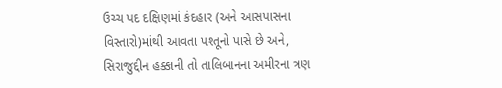ઉચ્ચ પદ દક્ષિણમાં કંદહાર (અને આસપાસના વિસ્તારો)માંથી આવતા પશ્તૂનો પાસે છે અને, સિરાજુદ્દીન હક્કાની તો તાલિબાનના અમીરના ત્રણ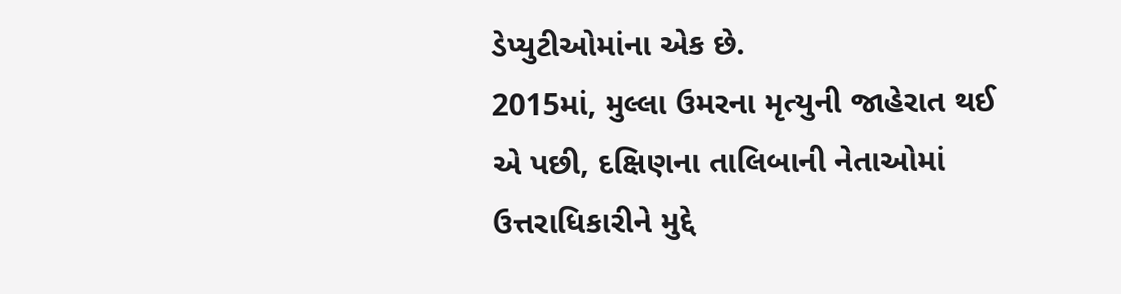ડેપ્યુટીઓમાંના એક છે.
2015માં, મુલ્લા ઉમરના મૃત્યુની જાહેરાત થઈ એ પછી, દક્ષિણના તાલિબાની નેતાઓમાં ઉત્તરાધિકારીને મુદ્દે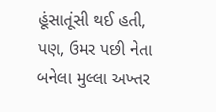હૂંસાતૂંસી થઈ હતી, પણ, ઉમર પછી નેતા બનેલા મુલ્લા અખ્તર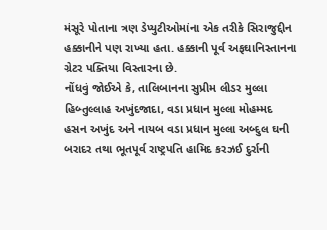મંસૂરે પોતાના ત્રણ ડેપ્યુટીઓમાંના એક તરીકે સિરાજુદ્દીન હક્કાનીને પણ રાખ્યા હતા. હક્કાની પૂર્વ અફઘાનિસ્તાનના ગ્રેટર પક્તિયા વિસ્તારના છે.
નોંધવું જોઈએ કે, તાલિબાનના સુપ્રીમ લીડર મુલ્લા હિબ્તુલ્લાહ અખુંદજાદા, વડા પ્રધાન મુલ્લા મોહમ્મદ હસન અખુંદ અને નાયબ વડા પ્રધાન મુલ્લા અબ્દુલ ઘની બરાદર તથા ભૂતપૂર્વ રાષ્ટ્રપતિ હામિદ કરઝઈ દુર્રાની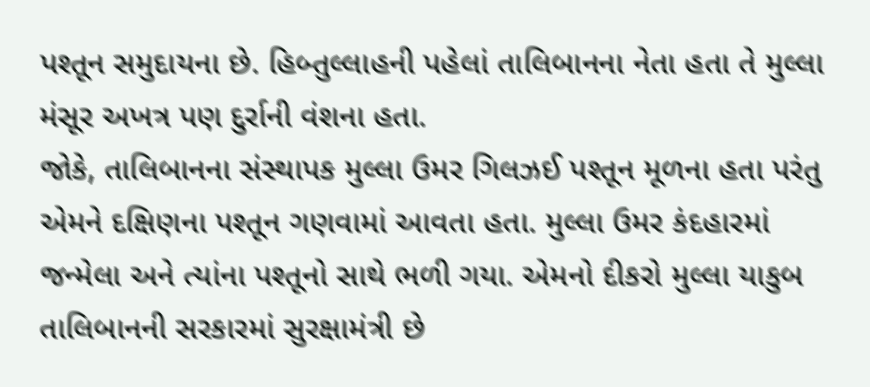પશ્તૂન સમુદાયના છે. હિબ્તુલ્લાહની પહેલાં તાલિબાનના નેતા હતા તે મુલ્લા મંસૂર અખત્ર પણ દુર્રાની વંશના હતા.
જોકે, તાલિબાનના સંસ્થાપક મુલ્લા ઉમર ગિલઝઈ પશ્તૂન મૂળના હતા પરંતુ એમને દક્ષિણના પશ્તૂન ગણવામાં આવતા હતા. મુલ્લા ઉમર કંદહારમાં જન્મેલા અને ત્યાંના પશ્તૂનો સાથે ભળી ગયા. એમનો દીકરો મુલ્લા યાકુબ તાલિબાનની સરકારમાં સુરક્ષામંત્રી છે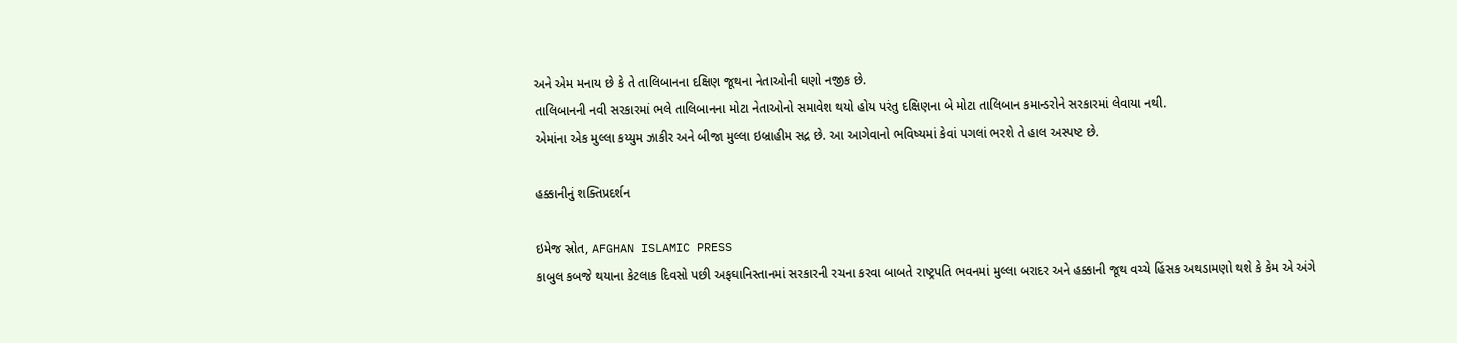અને એમ મનાય છે કે તે તાલિબાનના દક્ષિણ જૂથના નેતાઓની ઘણો નજીક છે.
તાલિબાનની નવી સરકારમાં ભલે તાલિબાનના મોટા નેતાઓનો સમાવેશ થયો હોય પરંતુ દક્ષિણના બે મોટા તાલિબાન કમાન્ડરોને સરકારમાં લેવાયા નથી.
એમાંના એક મુલ્લા કય્યુમ ઝાકીર અને બીજા મુલ્લા ઇબ્રાહીમ સદ્ર છે. આ આગેવાનો ભવિષ્યમાં કેવાં પગલાં ભરશે તે હાલ અસ્પષ્ટ છે.

હક્કાનીનું શક્તિપ્રદર્શન

ઇમેજ સ્રોત, AFGHAN ISLAMIC PRESS
કાબુલ કબજે થયાના કેટલાક દિવસો પછી અફઘાનિસ્તાનમાં સરકારની રચના કરવા બાબતે રાષ્ટ્રપતિ ભવનમાં મુલ્લા બરાદર અને હક્કાની જૂથ વચ્ચે હિંસક અથડામણો થશે કે કેમ એ અંગે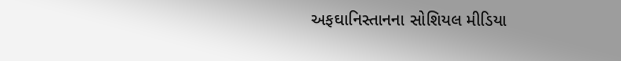અફઘાનિસ્તાનના સોશિયલ મીડિયા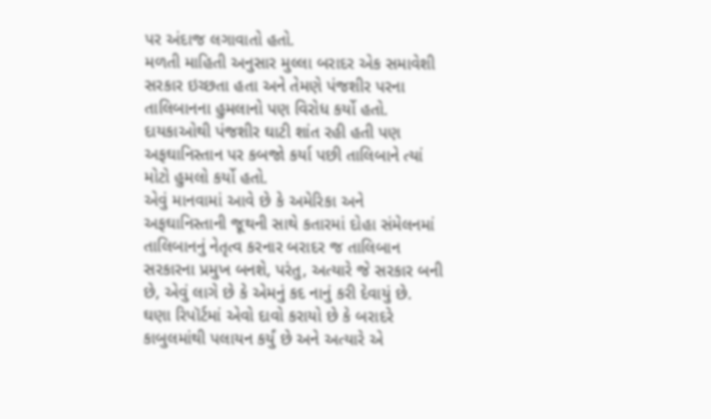પર અંદાજ લગાવાતો હતો.
મળતી માહિતી અનુસાર મુલ્લા બરાદર એક સમાવેશી સરકાર ઇચ્છતા હતા અને તેમણે પંજશીર પરના તાલિબાનના હુમલાનો પણ વિરોધ કર્યો હતો. દાયકાઓથી પંજશીર ઘાટી શાંત રહી હતી પણ અફઘાનિસ્તાન પર કબજો કર્યા પછી તાલિબાને ત્યાં મોટો હુમલો કર્યો હતો.
એવું માનવામાં આવે છે કે અમેરિકા અને અફઘાનિસ્તાની જૂથની સાથે કતારમાં દોહા સંમેલનમાં તાલિબાનનું નેતૃત્વ કરનાર બરાદર જ તાલિબાન સરકારના પ્રમુખ બનશે, પરંતુ, અત્યારે જે સરકાર બની છે, એવું લાગે છે કે એમનું કદ નાનું કરી દેવાયું છે.
ઘણા રિપૉર્ટમાં એવો દાવો કરાયો છે કે બરાદરે કાબુલમાંથી પલાયન કર્યું છે અને અત્યારે એ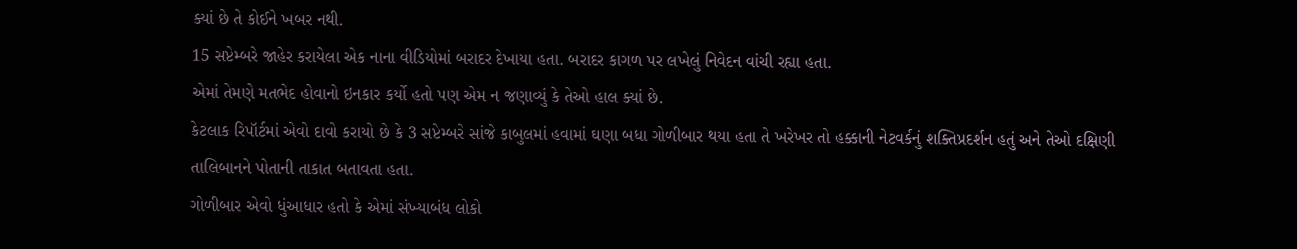ક્યાં છે તે કોઈને ખબર નથી.
15 સપ્ટેમ્બરે જાહેર કરાયેલા એક નાના વીડિયોમાં બરાદર દેખાયા હતા. બરાદર કાગળ પર લખેલું નિવેદન વાંચી રહ્યા હતા.
એમાં તેમણે મતભેદ હોવાનો ઇનકાર કર્યો હતો પણ એમ ન જણાવ્યું કે તેઓ હાલ ક્યાં છે.
કેટલાક રિપૉર્ટમાં એવો દાવો કરાયો છે કે 3 સપ્ટેમ્બરે સાંજે કાબુલમાં હવામાં ઘણા બધા ગોળીબાર થયા હતા તે ખરેખર તો હક્કાની નેટવર્કનું શક્તિપ્રદર્શન હતું અને તેઓ દક્ષિણી તાલિબાનને પોતાની તાકાત બતાવતા હતા.
ગોળીબાર એવો ધુંઆધાર હતો કે એમાં સંખ્યાબંધ લોકો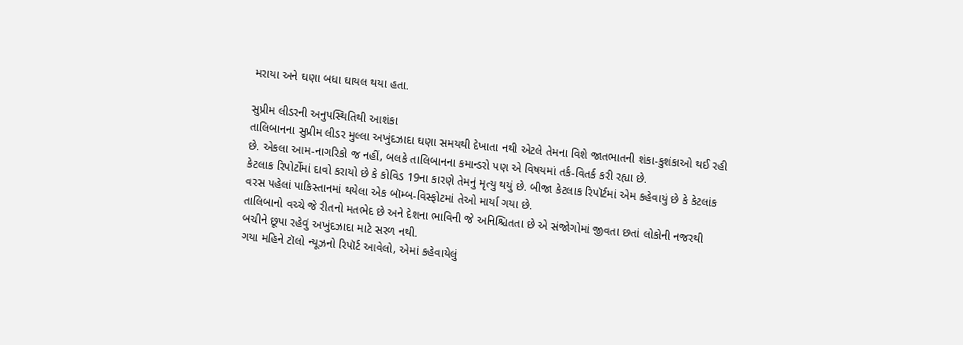મરાયા અને ઘણા બધા ઘાયલ થયા હતા.

સુપ્રીમ લીડરની અનુપસ્થિતિથી આશંકા
તાલિબાનના સુપ્રીમ લીડર મુલ્લા અખુંદઝાદા ઘણા સમયથી દેખાતા નથી એટલે તેમના વિશે જાતભાતની શંકા-કુશંકાઓ થઈ રહી છે. એકલા આમ-નાગરિકો જ નહીં, બલકે તાલિબાનના કમાન્ડરો પણ એ વિષયમાં તર્ક-વિતર્ક કરી રહ્યા છે.
કેટલાક રિપોર્ટોમાં દાવો કરાયો છે કે કોવિડ 19ના કારણે તેમનું મૃત્યુ થયું છે. બીજા કેટલાક રિપૉર્ટમાં એમ કહેવાયું છે કે કેટલાંક વરસ પહેલાં પાકિસ્તાનમાં થયેલા એક બૉમ્બ-વિસ્ફોટમાં તેઓ માર્યા ગયા છે.
તાલિબાનો વચ્ચે જે રીતનો મતભેદ છે અને દેશના ભાવિની જે અનિશ્ચિતતા છે એ સંજોગોમાં જીવતા છતાં લોકોની નજરથી બચીને છૂપા રહેવું અખુંદઝાદા માટે સરળ નથી.
ગયા મહિને ટૉલો ન્યૂઝનો રિપૉર્ટ આવેલો, એમાં કહેવાયેલું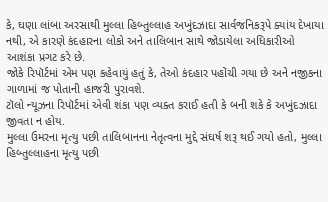કે, ઘણા લાંબા અરસાથી મુલ્લા હિબ્તુલ્લાહ અખુંદઝાદા સાર્વજનિકરૂપે ક્યાંય દેખાયા નથી, એ કારણે કંદહારના લોકો અને તાલિબાન સાથે જોડાયેલા અધિકારીઓ આશંકા પ્રગટ કરે છે.
જોકે રિપૉર્ટમાં એમ પણ કહેવાયું હતું કે, તેઓ કંદહાર પહોંચી ગયા છે અને નજીકના ગાળામાં જ પોતાની હાજરી પુરાવશે.
ટૉલો ન્યૂઝના રિપૉર્ટમાં એવી શંકા પણ વ્યક્ત કરાઈ હતી કે બની શકે કે અખુંદઝાદા જીવતા ન હોય.
મુલ્લા ઉમરના મૃત્યુ પછી તાલિબાનના નેતૃત્વના મુદ્દે સંઘર્ષ શરૂ થઈ ગયો હતો, મુલ્લા હિબ્તુલ્લાહના મૃત્યુ પછી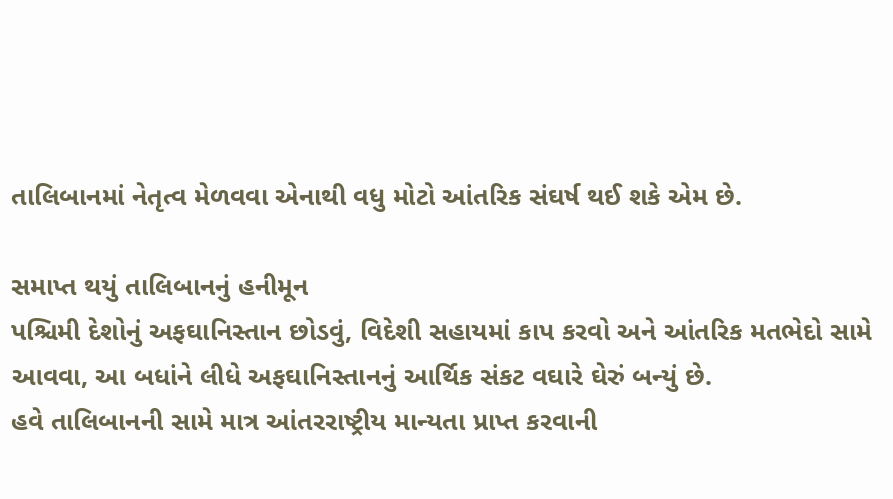તાલિબાનમાં નેતૃત્વ મેળવવા એનાથી વધુ મોટો આંતરિક સંઘર્ષ થઈ શકે એમ છે.

સમાપ્ત થયું તાલિબાનનું હનીમૂન
પશ્ચિમી દેશોનું અફઘાનિસ્તાન છોડવું, વિદેશી સહાયમાં કાપ કરવો અને આંતરિક મતભેદો સામે આવવા, આ બધાંને લીધે અફઘાનિસ્તાનનું આર્થિક સંકટ વઘારે ઘેરું બન્યું છે.
હવે તાલિબાનની સામે માત્ર આંતરરાષ્ટ્રીય માન્યતા પ્રાપ્ત કરવાની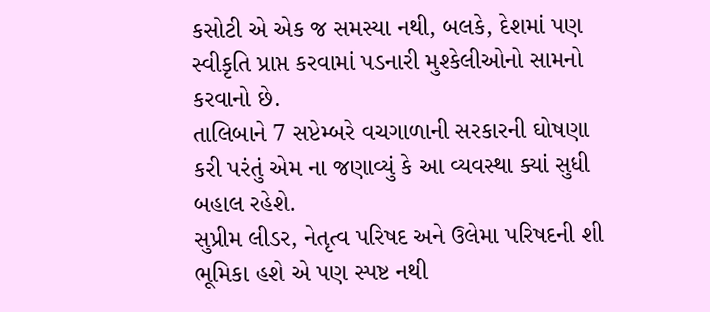કસોટી એ એક જ સમસ્યા નથી, બલકે, દેશમાં પણ સ્વીકૃતિ પ્રાપ્ત કરવામાં પડનારી મુશ્કેલીઓનો સામનો કરવાનો છે.
તાલિબાને 7 સપ્ટેમ્બરે વચગાળાની સરકારની ઘોષણા કરી પરંતું એમ ના જણાવ્યું કે આ વ્યવસ્થા ક્યાં સુધી બહાલ રહેશે.
સુપ્રીમ લીડર, નેતૃત્વ પરિષદ અને ઉલેમા પરિષદની શી ભૂમિકા હશે એ પણ સ્પષ્ટ નથી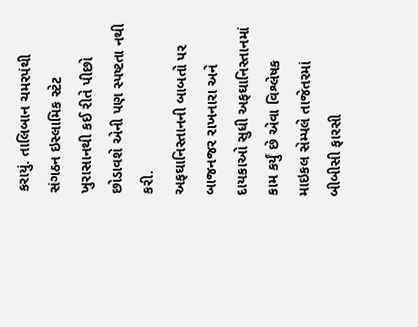કરાયું. તાલિબાન ચમરપંથી સંગઠન ઇસ્લામિક સ્ટેટ ખુરાસાનથી કઈ રીતે પીછો છોડાવશે એની પણ સ્પષ્ટતા નથી કરી.
અફઘાનિસ્તાનની બાબતો પર બાજનજર રાખનારા અને દાયકાઓ સુધી અફઘાનિસ્તાનમાં કામ કર્યું છે એવા વિશ્લેષક માઇકલ સેમ્પલે તાજેતરમાં બીબીસી ફારસી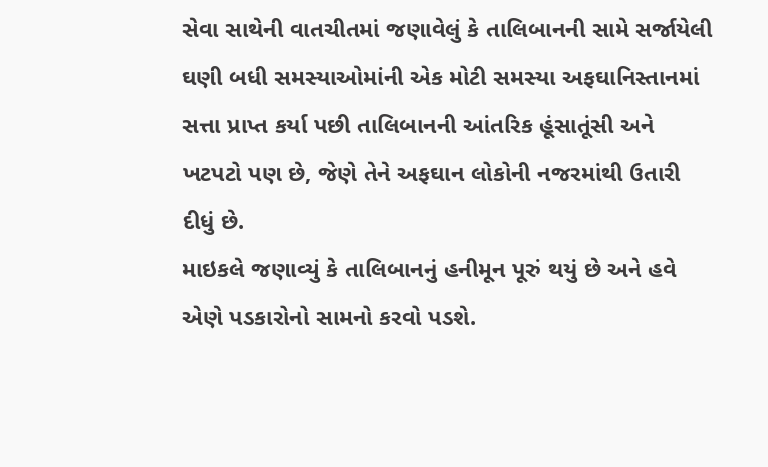સેવા સાથેની વાતચીતમાં જણાવેલું કે તાલિબાનની સામે સર્જાયેલી ઘણી બધી સમસ્યાઓમાંની એક મોટી સમસ્યા અફઘાનિસ્તાનમાં સત્તા પ્રાપ્ત કર્યા પછી તાલિબાનની આંતરિક હૂંસાતૂંસી અને ખટપટો પણ છે, જેણે તેને અફઘાન લોકોની નજરમાંથી ઉતારી દીધું છે.
માઇકલે જણાવ્યું કે તાલિબાનનું હનીમૂન પૂરું થયું છે અને હવે એણે પડકારોનો સામનો કરવો પડશે.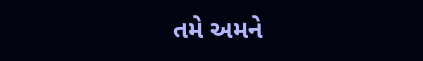તમે અમને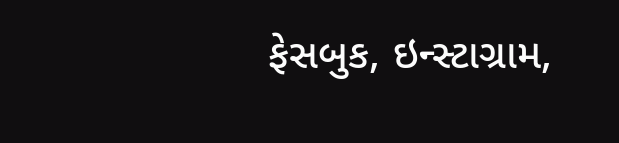ફેસબુક, ઇન્સ્ટાગ્રામ,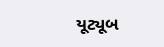યૂટ્યૂબ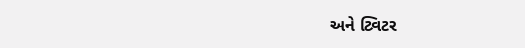અને ટ્વિટર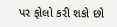પર ફોલો કરી શકો છો